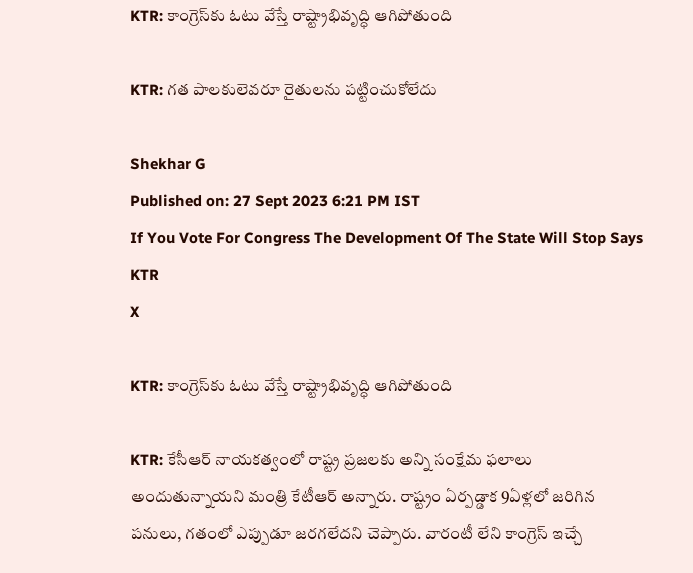KTR: కాంగ్రెస్‌కు ఓటు వేస్తే రాష్ట్రాభివృద్ధి ఆగిపోతుంది

KTR: గత పాలకులెవరూ రైతులను పట్టించుకోలేదు

Shekhar G
Published on: 27 Sept 2023 6:21 PM IST
If You Vote For Congress The Development Of The State Will Stop Says KTR
X

KTR: కాంగ్రెస్‌కు ఓటు వేస్తే రాష్ట్రాభివృద్ధి ఆగిపోతుంది

KTR: కేసీఆర్ నాయకత్వంలో రాష్ట్ర ప్రజలకు అన్ని సంక్షేమ ఫలాలు అందుతున్నాయని మంత్రి కేటీఆర్ అన్నారు. రాష్ట్రం ఏర్పడ్డాక 9ఏళ్లలో జరిగిన పనులు, గతంలో ఎప్పుడూ జరగలేదని చెప్పారు. వారంటీ లేని కాంగ్రెస్‌ ఇచ్చే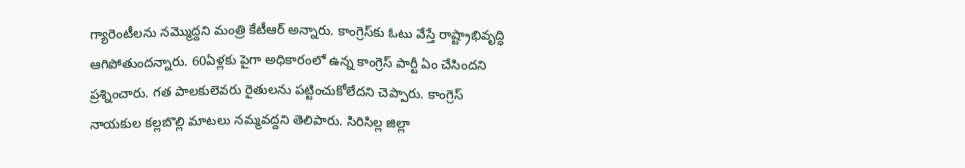గ్యారెంటీలను నమ్మొద్దని మంత్రి కేటీఆర్ అన్నారు. కాంగ్రెస్‌కు ఓటు వేస్తే రాష్ట్రాభివృద్ధి ఆగిపోతుందన్నారు. 60ఏళ్లకు పైగా అధికారంలో ఉన్న కాంగ్రెస్ పార్టీ ఏం చేసిందని ప్రశ్నించారు. గత పాలకులెవరు రైతులను పట్టించుకోలేదని చెప్పారు. కాంగ్రెస్‌ నాయకుల కల్లబొల్లి మాటలు నమ్మవద్దని తెలిపారు. సిరిసిల్ల జిల్లా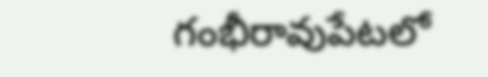గంభీరావుపేటలో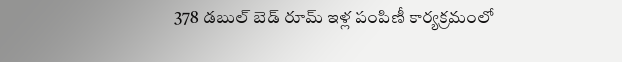378 డబుల్ బెడ్‌ రూమ్ ఇళ్ల పంపిణీ కార్యక్రమంలో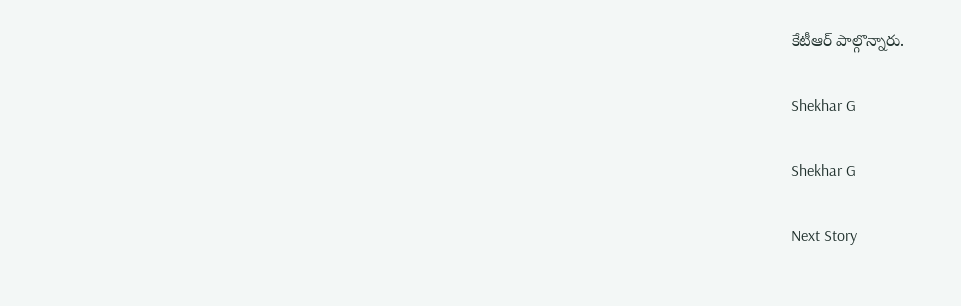కేటీఆర్ పాల్గొన్నారు.

Shekhar G

Shekhar G

Next Story